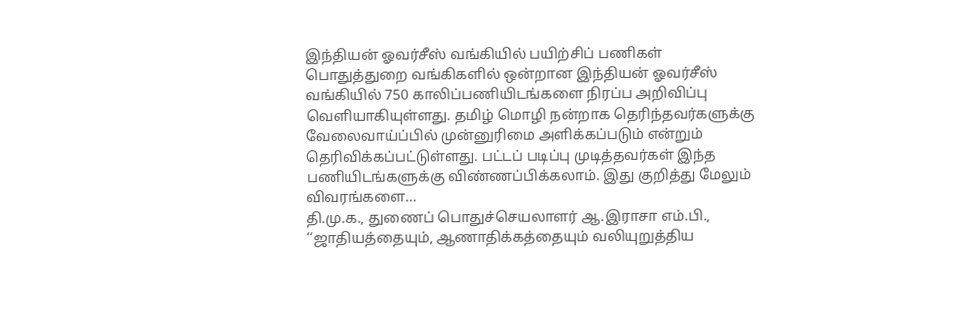இந்தியன் ஓவர்சீஸ் வங்கியில் பயிற்சிப் பணிகள்
பொதுத்துறை வங்கிகளில் ஒன்றான இந்தியன் ஓவர்சீஸ் வங்கியில் 750 காலிப்பணியிடங்களை நிரப்ப அறிவிப்பு வெளியாகியுள்ளது. தமிழ் மொழி நன்றாக தெரிந்தவர்களுக்கு வேலைவாய்ப்பில் முன்னுரிமை அளிக்கப்படும் என்றும் தெரிவிக்கப்பட்டுள்ளது. பட்டப் படிப்பு முடித்தவர்கள் இந்த பணியிடங்களுக்கு விண்ணப்பிக்கலாம். இது குறித்து மேலும் விவரங்களை…
தி.மு.க., துணைப் பொதுச்செயலாளர் ஆ.இராசா எம்.பி.,
‘‘ஜாதியத்தையும், ஆணாதிக்கத்தையும் வலியுறுத்திய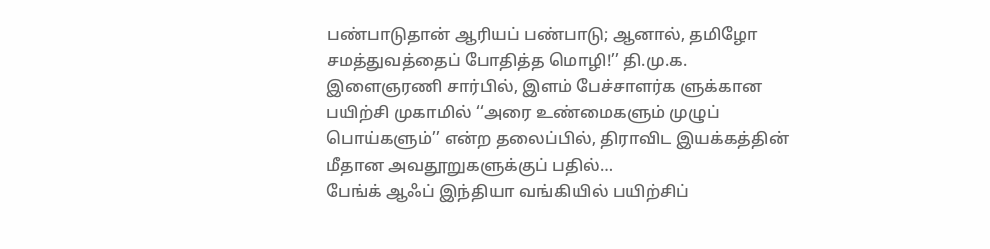பண்பாடுதான் ஆரியப் பண்பாடு; ஆனால், தமிழோ சமத்துவத்தைப் போதித்த மொழி!’’ தி.மு.க. இளைஞரணி சார்பில், இளம் பேச்சாளர்க ளுக்கான பயிற்சி முகாமில் ‘‘அரை உண்மைகளும் முழுப் பொய்களும்’’ என்ற தலைப்பில், திராவிட இயக்கத்தின் மீதான அவதூறுகளுக்குப் பதில்…
பேங்க் ஆஃப் இந்தியா வங்கியில் பயிற்சிப்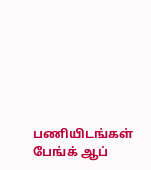பணியிடங்கள்
பேங்க் ஆப்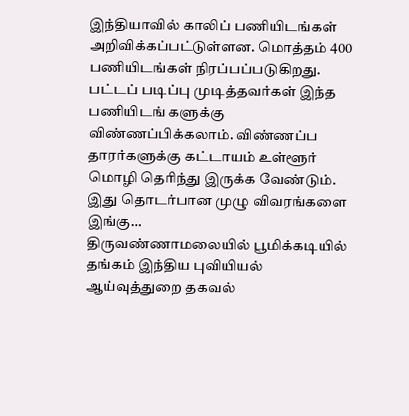இந்தியாவில் காலிப் பணியிடங்கள் அறிவிக்கப்பட்டுள்ளன. மொத்தம் 400 பணியிடங்கள் நிரப்பப்படுகிறது. பட்டப் படிப்பு முடித்தவர்கள் இந்த பணியிடங் களுக்கு விண்ணப்பிக்கலாம். விண்ணப்ப தாரர்களுக்கு கட்டாயம் உள்ளூர் மொழி தெரிந்து இருக்க வேண்டும். இது தொடர்பான முழு விவரங்களை இங்கு…
திருவண்ணாமலையில் பூமிக்கடியில் தங்கம் இந்திய புவியியல் ஆய்வுத்துறை தகவல்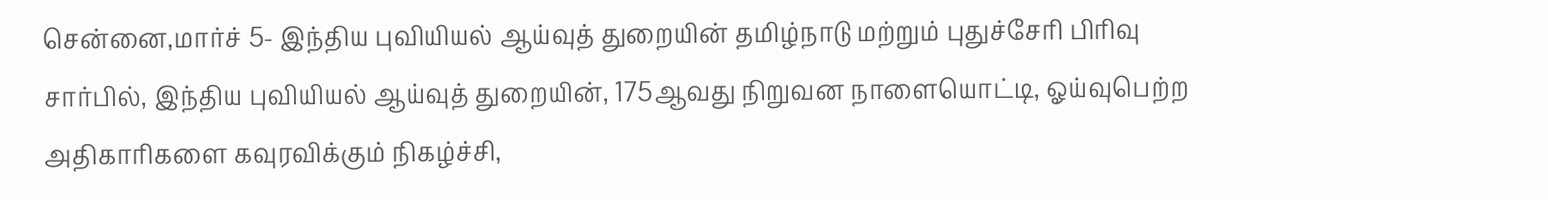சென்னை,மார்ச் 5- இந்திய புவியியல் ஆய்வுத் துறையின் தமிழ்நாடு மற்றும் புதுச்சேரி பிரிவு சார்பில், இந்திய புவியியல் ஆய்வுத் துறையின், 175ஆவது நிறுவன நாளையொட்டி, ஓய்வுபெற்ற அதிகாரிகளை கவுரவிக்கும் நிகழ்ச்சி,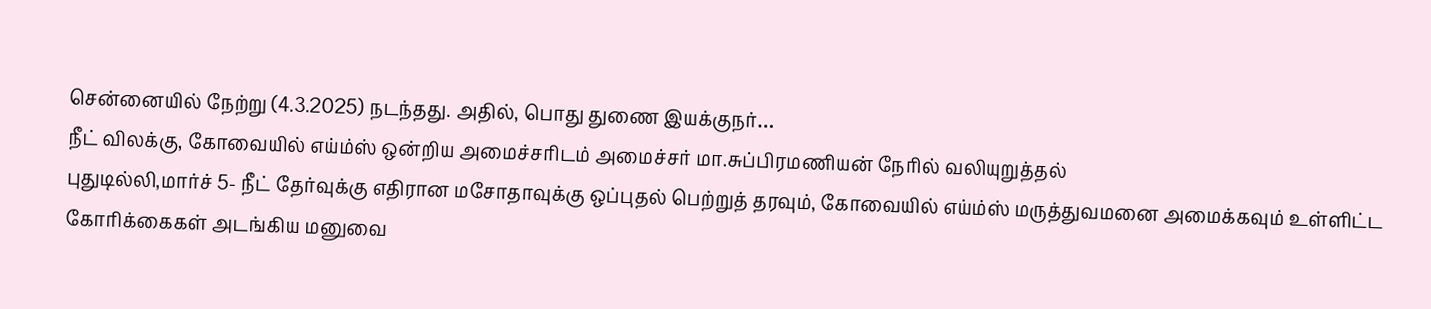சென்னையில் நேற்று (4.3.2025) நடந்தது. அதில், பொது துணை இயக்குநர்…
நீட் விலக்கு, கோவையில் எய்ம்ஸ் ஒன்றிய அமைச்சரிடம் அமைச்சர் மா.சுப்பிரமணியன் நேரில் வலியுறுத்தல்
புதுடில்லி,மார்ச் 5- நீட் தேர்வுக்கு எதிரான மசோதாவுக்கு ஒப்புதல் பெற்றுத் தரவும், கோவையில் எய்ம்ஸ் மருத்துவமனை அமைக்கவும் உள்ளிட்ட கோரிக்கைகள் அடங்கிய மனுவை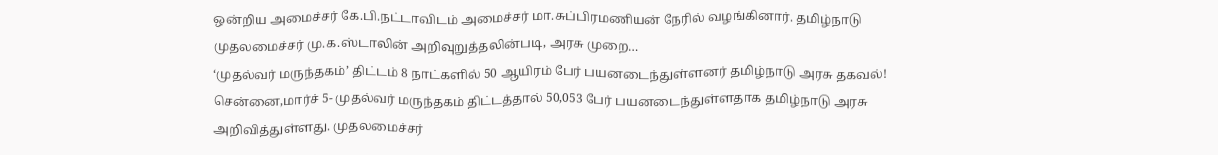ஒன்றிய அமைச்சர் கே.பி.நட்டாவிடம் அமைச்சர் மா.சுப்பிரமணியன் நேரில் வழங்கினார். தமிழ்நாடு முதலமைச்சர் மு.க.ஸ்டாலின் அறிவுறுத்தலின்படி, அரசு முறை…
‘முதல்வர் மருந்தகம்’ திட்டம் 8 நாட்களில் 50 ஆயிரம் பேர் பயனடைந்துள்ளனர் தமிழ்நாடு அரசு தகவல்!
சென்னை,மார்ச் 5- முதல்வர் மருந்தகம் திட்டத்தால் 50,053 பேர் பயனடைந்துள்ளதாக தமிழ்நாடு அரசு அறிவித்துள்ளது. முதலமைச்சர்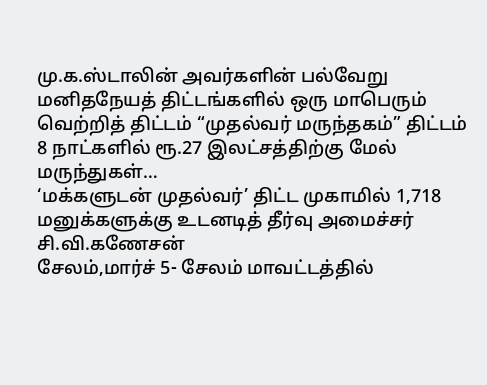மு.க.ஸ்டாலின் அவர்களின் பல்வேறு மனிதநேயத் திட்டங்களில் ஒரு மாபெரும் வெற்றித் திட்டம் “முதல்வர் மருந்தகம்” திட்டம் 8 நாட்களில் ரூ.27 இலட்சத்திற்கு மேல் மருந்துகள்…
‘மக்களுடன் முதல்வர்’ திட்ட முகாமில் 1,718 மனுக்களுக்கு உடனடித் தீர்வு அமைச்சர் சி.வி.கணேசன்
சேலம்,மார்ச் 5- சேலம் மாவட்டத்தில்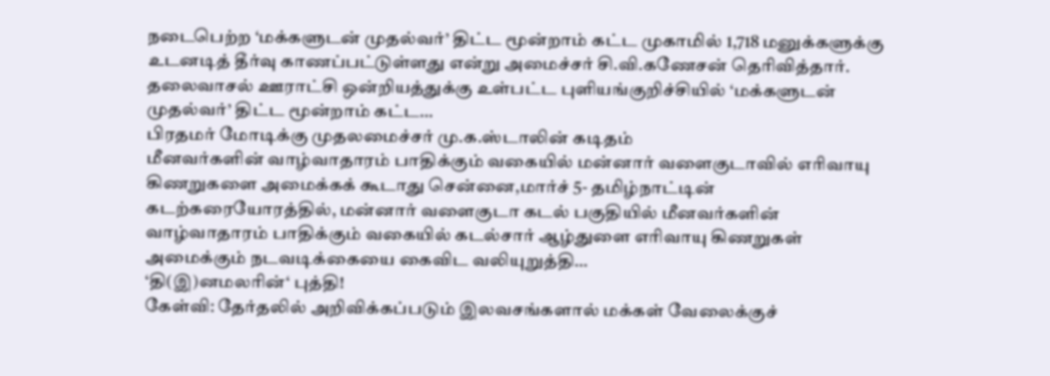நடைபெற்ற ‘மக்களுடன் முதல்வர்’ திட்ட மூன்றாம் கட்ட முகாமில் 1,718 மனுக்களுக்கு உடனடித் தீர்வு காணப்பட்டுள்ளது என்று அமைச்சர் சி.வி.கணேசன் தெரிவித்தார். தலைவாசல் ஊராட்சி ஒன்றியத்துக்கு உள்பட்ட புளியங்குறிச்சியில் ‘மக்களுடன் முதல்வர்’ திட்ட மூன்றாம் கட்ட…
பிரதமர் மோடிக்கு முதலமைச்சர் மு.க.ஸ்டாலின் கடிதம்
மீனவர்களின் வாழ்வாதாரம் பாதிக்கும் வகையில் மன்னார் வளைகுடாவில் எரிவாயு கிணறுகளை அமைக்கக் கூடாது சென்னை,மார்ச் 5- தமிழ்நாட்டின் கடற்கரையோரத்தில், மன்னார் வளைகுடா கடல் பகுதியில் மீனவர்களின் வாழ்வாதாரம் பாதிக்கும் வகையில் கடல்சார் ஆழ்துளை எரிவாயு கிணறுகள் அமைக்கும் நடவடிக்கையை கைவிட வலியுறுத்தி…
‘தி(இ)னமலரின்‘ புத்தி!
கேள்வி: தேர்தலில் அறிவிக்கப்படும் இலவசங்களால் மக்கள் வேலைக்குச்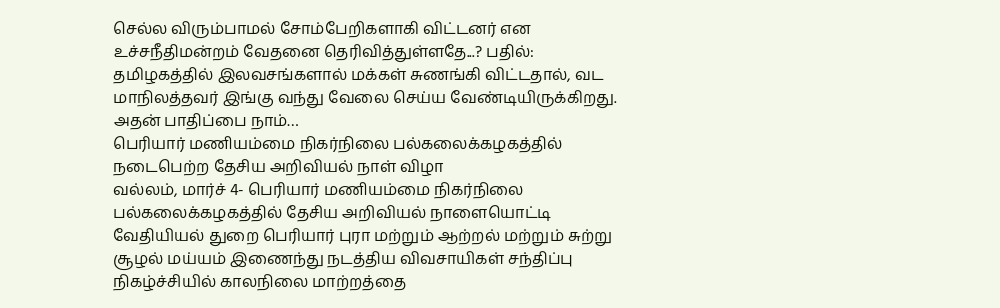செல்ல விரும்பாமல் சோம்பேறிகளாகி விட்டனர் என உச்சநீதிமன்றம் வேதனை தெரிவித்துள்ளதே...? பதில்: தமிழகத்தில் இலவசங்களால் மக்கள் சுணங்கி விட்டதால், வட மாநிலத்தவர் இங்கு வந்து வேலை செய்ய வேண்டியிருக்கிறது. அதன் பாதிப்பை நாம்…
பெரியார் மணியம்மை நிகர்நிலை பல்கலைக்கழகத்தில் நடைபெற்ற தேசிய அறிவியல் நாள் விழா
வல்லம், மார்ச் 4- பெரியார் மணியம்மை நிகர்நிலை பல்கலைக்கழகத்தில் தேசிய அறிவியல் நாளையொட்டி வேதியியல் துறை பெரியார் புரா மற்றும் ஆற்றல் மற்றும் சுற்று சூழல் மய்யம் இணைந்து நடத்திய விவசாயிகள் சந்திப்பு நிகழ்ச்சியில் காலநிலை மாற்றத்தை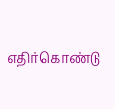எதிர்கொண்டு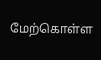மேற்கொள்ள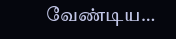வேண்டிய…